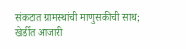संकटात ग्रामस्थांची माणुसकीची साथ; खेर्डीत आजारी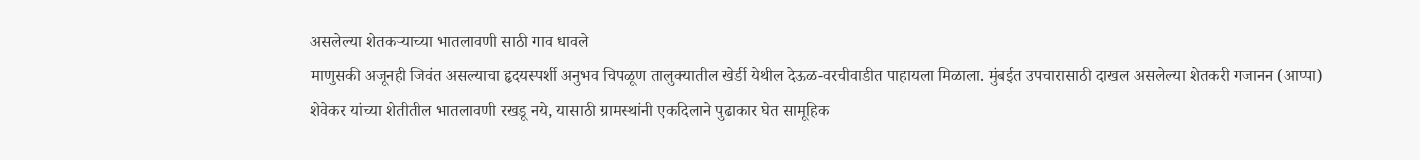असलेल्या शेतकऱ्याच्या भातलावणी साठी गाव धावले
माणुसकी अजूनही जिवंत असल्याचा हृदयस्पर्शी अनुभव चिपळूण तालुक्यातील खेर्डी येथील देऊळ-वरचीवाडीत पाहायला मिळाला. मुंबईत उपचारासाठी दाखल असलेल्या शेतकरी गजानन (आप्पा) शेवेकर यांच्या शेतीतील भातलावणी रखडू नये, यासाठी ग्रामस्थांनी एकदिलाने पुढाकार घेत सामूहिक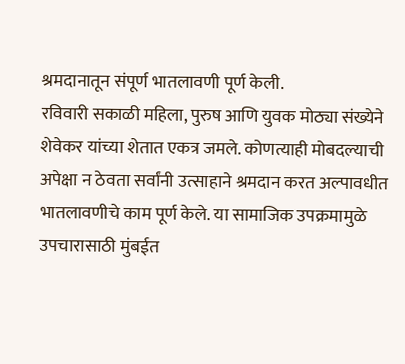श्रमदानातून संपूर्ण भातलावणी पूर्ण केली.
रविवारी सकाळी महिला, पुरुष आणि युवक मोठ्या संख्येने शेवेकर यांच्या शेतात एकत्र जमले. कोणत्याही मोबदल्याची अपेक्षा न ठेवता सर्वांनी उत्साहाने श्रमदान करत अल्पावधीत भातलावणीचे काम पूर्ण केले. या सामाजिक उपक्रमामुळे उपचारासाठी मुंबईत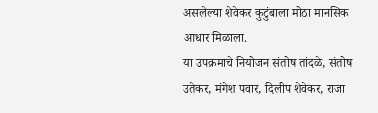असलेल्या शेवेकर कुटुंबाला मोठा मानसिक आधार मिळाला.
या उपक्रमाचे नियोजन संतोष तांदळे, संतोष उतेकर, मंगेश पवार, दिलीप शेवेकर, राजा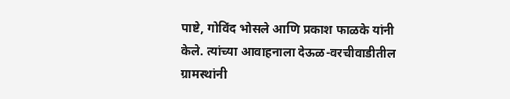पाष्टे, गोविंद भोसले आणि प्रकाश फाळके यांनी केले. त्यांच्या आवाहनाला देऊळ-वरचीवाडीतील ग्रामस्थांनी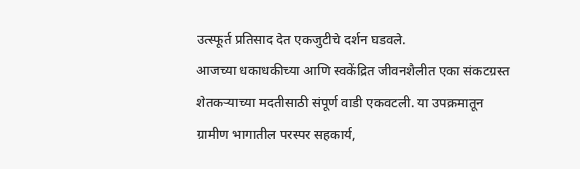उत्स्फूर्त प्रतिसाद देत एकजुटीचे दर्शन घडवले.
आजच्या धकाधकीच्या आणि स्वकेंद्रित जीवनशैलीत एका संकटग्रस्त शेतकऱ्याच्या मदतीसाठी संपूर्ण वाडी एकवटली. या उपक्रमातून ग्रामीण भागातील परस्पर सहकार्य,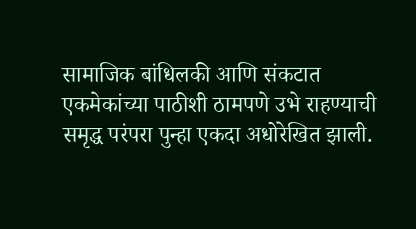सामाजिक बांधिलकी आणि संकटात एकमेकांच्या पाठीशी ठामपणे उभे राहण्याची समृद्ध परंपरा पुन्हा एकदा अधोरेखित झाली.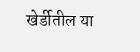खेर्डीतील या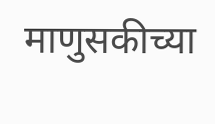माणुसकीच्या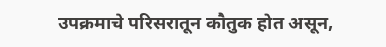उपक्रमाचे परिसरातून कौतुक होत असून,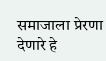समाजाला प्रेरणा देणारे हे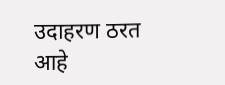उदाहरण ठरत आहे